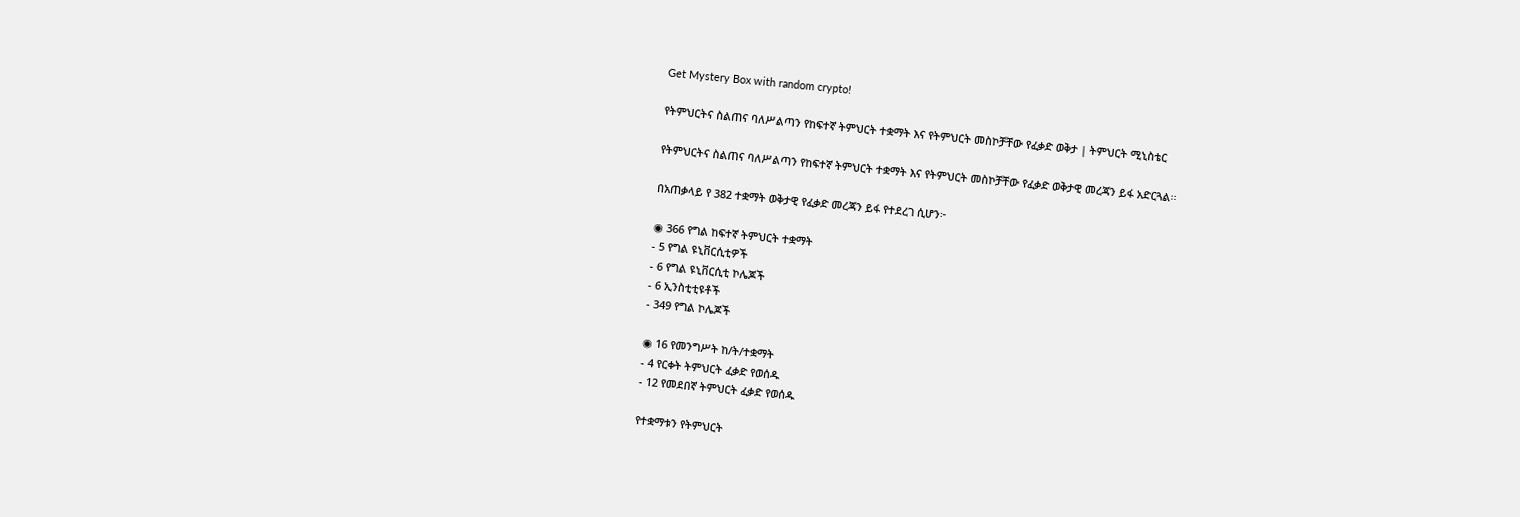Get Mystery Box with random crypto!

የትምህርትና ስልጠና ባለሥልጣን የከፍተኛ ትምህርት ተቋማት እና የትምህርት መስኮቻቸው የፈቃድ ወቅታ | ትምህርት ሚኒስቴር

የትምህርትና ስልጠና ባለሥልጣን የከፍተኛ ትምህርት ተቋማት እና የትምህርት መስኮቻቸው የፈቃድ ወቅታዊ መረጃን ይፋ አድርጓል፡፡

በአጠቃላይ የ 382 ተቋማት ወቅታዊ የፈቃድ መረጃን ይፋ የተደረገ ሲሆን፦

◉ 366 የግል ከፍተኛ ትምህርት ተቋማት
- 5 የግል ዩኒቨርሲቲዎች
- 6 የግል ዩኒቨርሲቲ ኮሌጆች
- 6 ኢንስቲቲዩቶች
- 349 የግል ኮሌጆች

◉ 16 የመንግሥት ከ/ት/ተቋማት
- 4 የርቀት ትምህርት ፈቃድ የወሰዱ
- 12 የመደበኛ ትምህርት ፈቃድ የወሰዱ

የተቋማቱን የትምህርት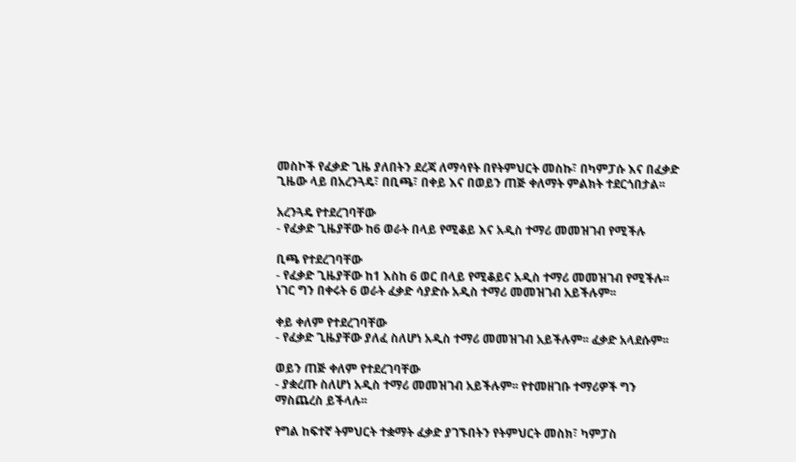መስኮች የፈቃድ ጊዜ ያለበትን ደረጃ ለማሳየት በየትምህርት መስኩ፣ በካምፓሱ እና በፈቃድ ጊዜው ላይ በአረንጓዴ፣ በቢጫ፣ በቀይ እና በወይን ጠጅ ቀለማት ምልክት ተደርጎበታል፡፡

አረንጓዴ የተደረገባቸው
- የፈቃድ ጊዜያቸው ከ6 ወራት በላይ የሚቆይ እና አዲስ ተማሪ መመዝገብ የሚችሉ

ቢጫ የተደረገባቸው
- የፈቃድ ጊዜያቸው ከ1 እስከ 6 ወር በላይ የሚቆይና አዲስ ተማሪ መመዝገብ የሚችሉ፡፡ ነገር ግን በቀሩት 6 ወራት ፈቃድ ሳያድሱ አዲስ ተማሪ መመዝገብ አይችሉም፡፡

ቀይ ቀለም የተደረገባቸው
- የፈቃድ ጊዜያቸው ያለፈ ስለሆነ አዲስ ተማሪ መመዝገብ አይችሉም፡፡ ፈቃድ አላደሱም፡፡

ወይን ጠጅ ቀለም የተደረገባቸው
- ያቋረጡ ስለሆነ አዲስ ተማሪ መመዝገብ አይችሉም፡፡ የተመዘገቡ ተማሪዎች ግን ማስጨረስ ይችላሉ፡፡

የግል ከፍተኛ ትምህርት ተቋማት ፈቃድ ያገኙበትን የትምህርት መስክ፣ ካምፓስ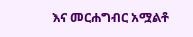እና መርሐግብር አሟልቶ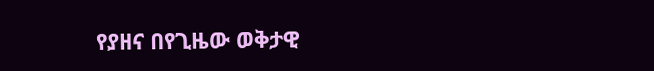የያዘና በየጊዜው ወቅታዊ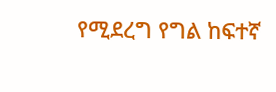የሚደረግ የግል ከፍተኛ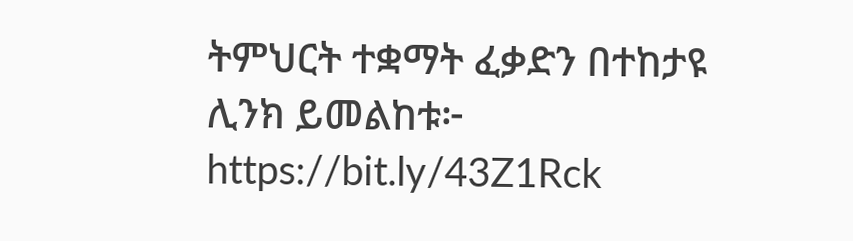ትምህርት ተቋማት ፈቃድን በተከታዩ ሊንክ ይመልከቱ፦ https://bit.ly/43Z1Rck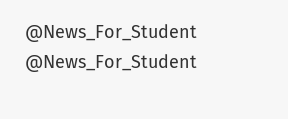@News_For_Student
@News_For_Student